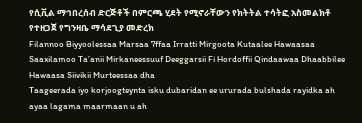የሲቪል ማኅበረሰብ ድርጅቶች በምርጫ ሂደት የሚኖራቸውን የክትትል ተሳትፎ አስመልክቶ የተዘጋጀ የግንዛቤ ማሳደጊያ መድረክ
Filannoo Biyyoolessaa Marsaa 7ffaa Irratti Mirgoota Kutaalee Hawaasaa Saaxilamoo Ta’anii Mirkaneessuuf Deeggarsii Fi Hordoffii Qindaawaa Dhaabbilee Hawaasa Siivikii Murteessaa dha
Taageerada iyo korjoogteynta isku dubaridan ee ururada bulshada rayidka ah ayaa lagama maarmaan u ah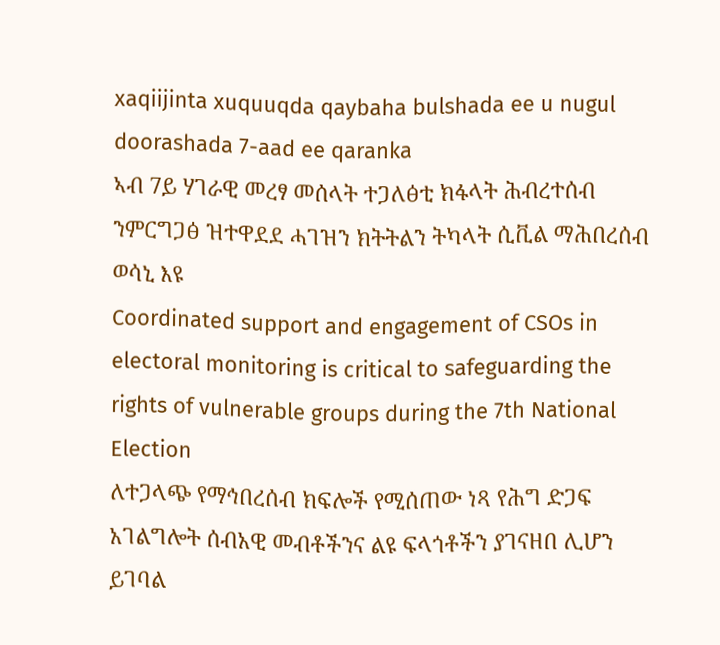xaqiijinta xuquuqda qaybaha bulshada ee u nugul doorashada 7-aad ee qaranka
ኣብ 7ይ ሃገራዊ መረፃ መሰላት ተጋለፅቲ ክፋላት ሕብረተሰብ ንምርግጋፅ ዝተዋደደ ሓገዝን ክትትልን ትካላት ሲቪል ማሕበረሰብ ወሳኒ እዩ
Coordinated support and engagement of CSOs in electoral monitoring is critical to safeguarding the rights of vulnerable groups during the 7th National Election
ለተጋላጭ የማኅበረሰብ ክፍሎች የሚሰጠው ነጻ የሕግ ድጋፍ አገልግሎት ሰብአዊ መብቶችንና ልዩ ፍላጎቶችን ያገናዘበ ሊሆን ይገባል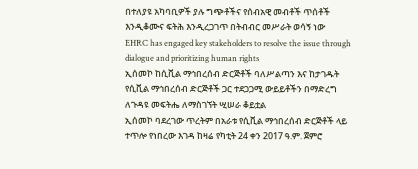በተለያዩ አካባቢዎች ያሉ ግጭቶችና የሰብአዊ መብቶች ጥሰቶች እንዲቆሙና ፍትሕ እንዲረጋገጥ በትብብር መሥራት ወሳኝ ነው
EHRC has engaged key stakeholders to resolve the issue through dialogue and prioritizing human rights
ኢሰመኮ ከሲቪል ማኅበረሰብ ድርጅቶች ባለሥልጣን እና ከታገዱት የሲቪል ማኅበረሰብ ድርጅቶች ጋር ተደጋጋሚ ውይይቶችን በማድረግ ለጉዳዩ መፍትሔ ለማስገኘት ሢሠራ ቆይቷል
ኢሰመኮ ባደረገው ጥረትም በአራቱ የሲቪል ማኅበረሰብ ድርጅቶች ላይ ተጥሎ የነበረው እገዳ ከዛሬ የካቲት 24 ቀን 2017 ዓ.ም. ጀምሮ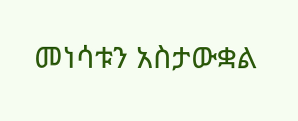መነሳቱን አስታውቋል